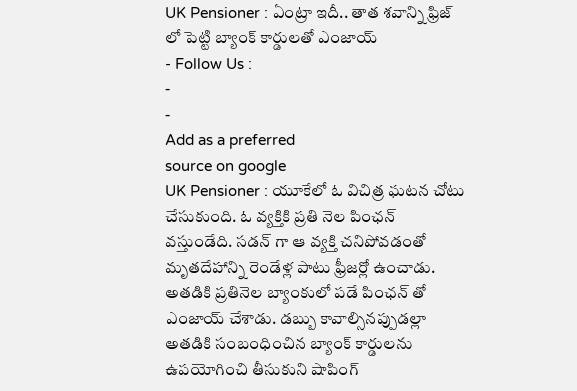UK Pensioner : ఏంట్రా ఇదీ.. తాత శవాన్ని ఫ్రిజ్ లో పెట్టి బ్యాంక్ కార్డులతో ఎంజాయ్
- Follow Us :
-
-
Add as a preferred
source on google
UK Pensioner : యూకేలో ఓ విచిత్ర ఘటన చోటు చేసుకుంది. ఓ వ్యక్తికి ప్రతి నెల పింఛన్ వస్తుండేది. సడన్ గా ఆ వ్యక్తి చనిపోవడంతో మృతదేహాన్ని రెండేళ్ల పాటు ఫ్రీజర్లో ఉంచాడు. అతడికి ప్రతినెల బ్యాంకులో పడే పింఛన్ తో ఎంజాయ్ చేశాడు. డబ్బు కావాల్సినప్పుడల్లా అతడికి సంబంధించిన బ్యాంక్ కార్డులను ఉపయోగించి తీసుకుని షాపింగ్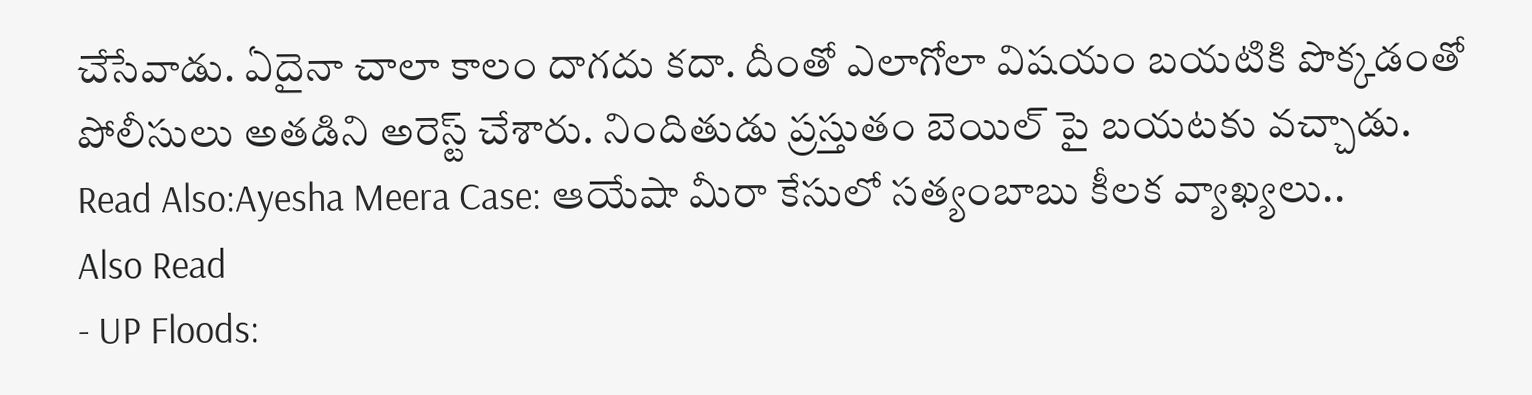చేసేవాడు. ఏదైనా చాలా కాలం దాగదు కదా. దీంతో ఎలాగోలా విషయం బయటికి పొక్కడంతో పోలీసులు అతడిని అరెస్ట్ చేశారు. నిందితుడు ప్రస్తుతం బెయిల్ పై బయటకు వచ్చాడు.
Read Also:Ayesha Meera Case: ఆయేషా మీరా కేసులో సత్యంబాబు కీలక వ్యాఖ్యలు..
Also Read
- UP Floods: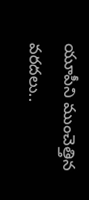యూపీని ముంచెత్తిన వరదలు..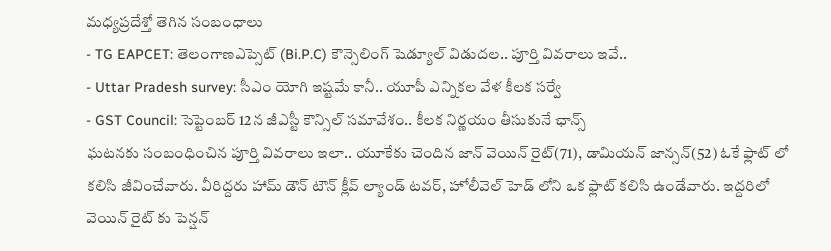మధ్యప్రదేశ్తో తెగిన సంబంధాలు
- TG EAPCET: తెలంగాణఎప్సెట్ (Bi.P.C) కౌన్సెలింగ్ షెడ్యూల్ విడుదల.. పూర్తి వివరాలు ఇవే..
- Uttar Pradesh survey: సీఎం యోగి ఇష్టమే కానీ.. యూపీ ఎన్నికల వేళ కీలక సర్వే
- GST Council: సెప్టెంబర్ 12న జీఎస్టీ కౌన్సిల్ సమావేశం.. కీలక నిర్ణయం తీసుకునే ఛాన్స్
ఘటనకు సంబంధించిన పూర్తి వివరాలు ఇలా.. యూకేకు చెందిన జాన్ వెయిన్ రైట్(71), డామియన్ జాన్సన్(52) ఓకే ఫ్లాట్ లో కలిసి జీవించేవారు. వీరిద్దరు హామ్ డౌన్ టౌన్ క్లీవ్ ల్యాండ్ టవర్, హోలీవెల్ హెడ్ లోని ఒక ఫ్లాట్ కలిసి ఉండేవారు. ఇద్దరిలో వెయిన్ రైట్ కు పెన్షన్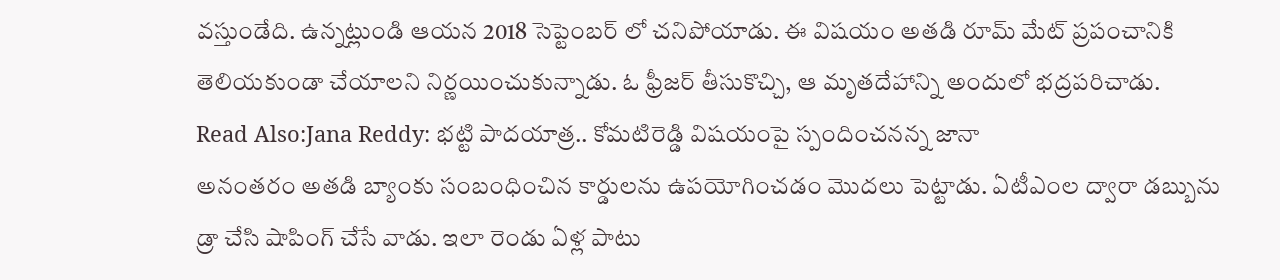వస్తుండేది. ఉన్నట్లుండి ఆయన 2018 సెప్టెంబర్ లో చనిపోయాడు. ఈ విషయం అతడి రూమ్ మేట్ ప్రపంచానికి తెలియకుండా చేయాలని నిర్ణయించుకున్నాడు. ఓ ఫ్రీజర్ తీసుకొచ్చి, ఆ మృతదేహాన్ని అందులో భద్రపరిచాడు.
Read Also:Jana Reddy: భట్టి పాదయాత్ర.. కోమటిరెడ్డి విషయంపై స్పందించనన్న జానా
అనంతరం అతడి బ్యాంకు సంబంధించిన కార్డులను ఉపయోగించడం మొదలు పెట్టాడు. ఏటీఎంల ద్వారా డబ్బును డ్రా చేసి షాపింగ్ చేసే వాడు. ఇలా రెండు ఏళ్ల పాటు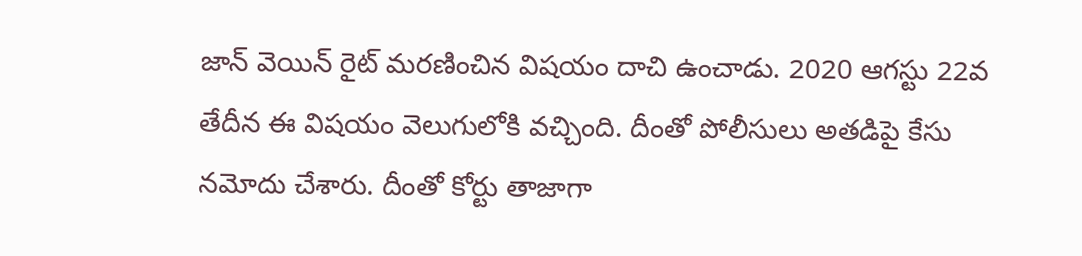జాన్ వెయిన్ రైట్ మరణించిన విషయం దాచి ఉంచాడు. 2020 ఆగస్టు 22వ తేదీన ఈ విషయం వెలుగులోకి వచ్చింది. దీంతో పోలీసులు అతడిపై కేసు నమోదు చేశారు. దీంతో కోర్టు తాజాగా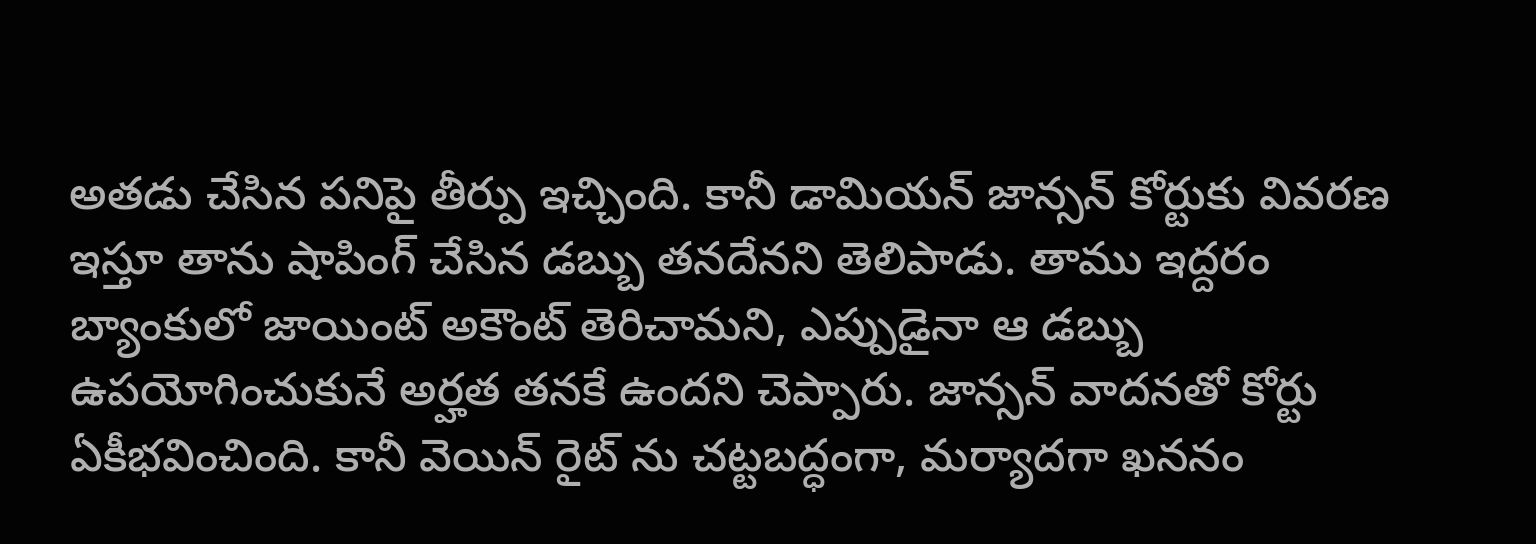అతడు చేసిన పనిపై తీర్పు ఇచ్చింది. కానీ డామియన్ జాన్సన్ కోర్టుకు వివరణ ఇస్తూ తాను షాపింగ్ చేసిన డబ్బు తనదేనని తెలిపాడు. తాము ఇద్దరం బ్యాంకులో జాయింట్ అకౌంట్ తెరిచామని, ఎప్పుడైనా ఆ డబ్బు ఉపయోగించుకునే అర్హత తనకే ఉందని చెప్పారు. జాన్సన్ వాదనతో కోర్టు ఏకీభవించింది. కానీ వెయిన్ రైట్ ను చట్టబద్ధంగా, మర్యాదగా ఖననం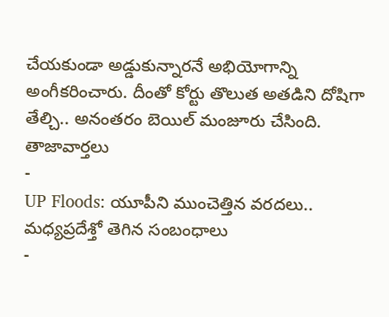చేయకుండా అడ్డుకున్నారనే అభియోగాన్ని అంగీకరించారు. దీంతో కోర్టు తొలుత అతడిని దోషిగా తేల్చి.. అనంతరం బెయిల్ మంజూరు చేసింది.
తాజావార్తలు
-
UP Floods: యూపీని ముంచెత్తిన వరదలు.. మధ్యప్రదేశ్తో తెగిన సంబంధాలు
-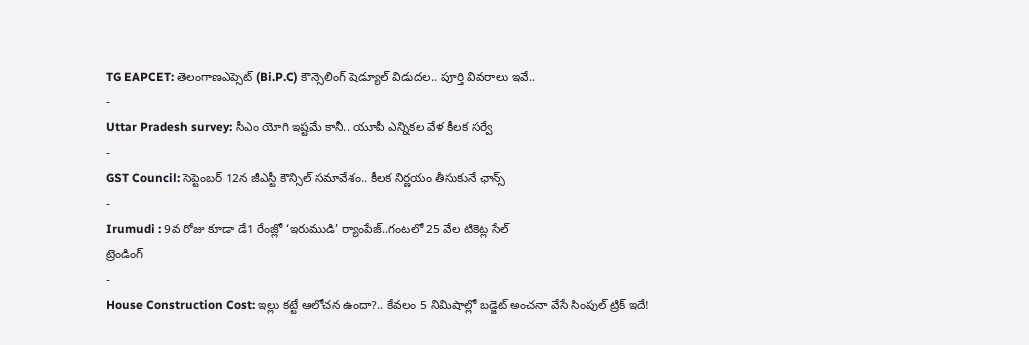TG EAPCET: తెలంగాణఎప్సెట్ (Bi.P.C) కౌన్సెలింగ్ షెడ్యూల్ విడుదల.. పూర్తి వివరాలు ఇవే..
-
Uttar Pradesh survey: సీఎం యోగి ఇష్టమే కానీ.. యూపీ ఎన్నికల వేళ కీలక సర్వే
-
GST Council: సెప్టెంబర్ 12న జీఎస్టీ కౌన్సిల్ సమావేశం.. కీలక నిర్ణయం తీసుకునే ఛాన్స్
-
Irumudi : 9వ రోజు కూడా డే1 రేంజ్లో ‘ఇరుముడి’ ర్యాంపేజ్..గంటలో 25 వేల టికెట్ల సేల్
ట్రెండింగ్
-
House Construction Cost: ఇల్లు కట్టే ఆలోచన ఉందా?.. కేవలం 5 నిమిషాల్లో బడ్జెట్ అంచనా వేసే సింపుల్ ట్రిక్ ఇదే!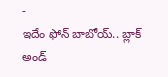-
ఇదేం ఫోన్ బాబోయ్.. బ్లాక్ అండ్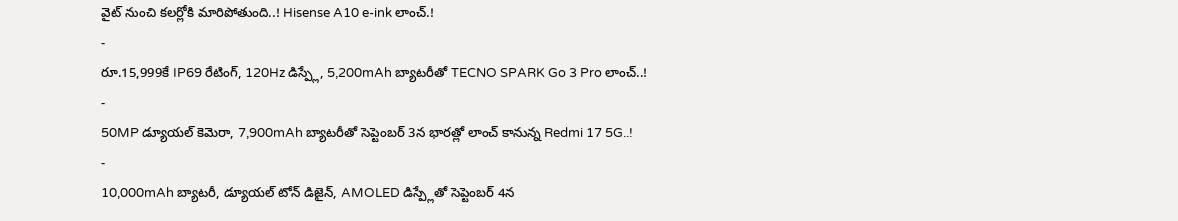వైట్ నుంచి కలర్లోకి మారిపోతుంది..! Hisense A10 e-ink లాంచ్.!
-
రూ.15,999కే IP69 రేటింగ్, 120Hz డిస్ప్లే, 5,200mAh బ్యాటరీతో TECNO SPARK Go 3 Pro లాంచ్..!
-
50MP డ్యూయల్ కెమెరా, 7,900mAh బ్యాటరీతో సెప్టెంబర్ 3న భారత్లో లాంచ్ కానున్న Redmi 17 5G..!
-
10,000mAh బ్యాటరీ, డ్యూయల్ టోన్ డిజైన్, AMOLED డిస్ప్లేతో సెప్టెంబర్ 4న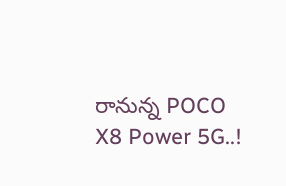రానున్న POCO X8 Power 5G..!